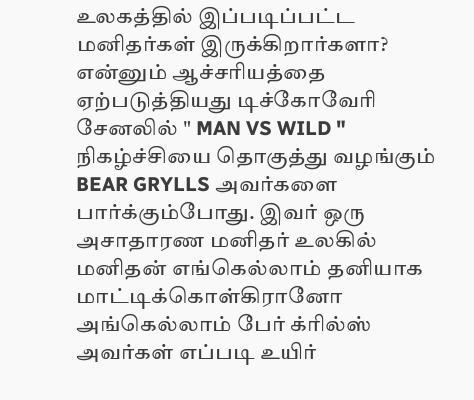உலகத்தில் இப்படிப்பட்ட மனிதர்கள் இருக்கிறார்களா? என்னும் ஆச்சரியத்தை ஏற்படுத்தியது டிச்கோவேரி சேனலில் " MAN VS WILD " நிகழ்ச்சியை தொகுத்து வழங்கும் BEAR GRYLLS அவர்களை பார்க்கும்போது. இவர் ஒரு அசாதாரண மனிதர் உலகில் மனிதன் எங்கெல்லாம் தனியாக மாட்டிக்கொள்கிரானோ அங்கெல்லாம் பேர் க்ரில்ஸ் அவர்கள் எப்படி உயிர்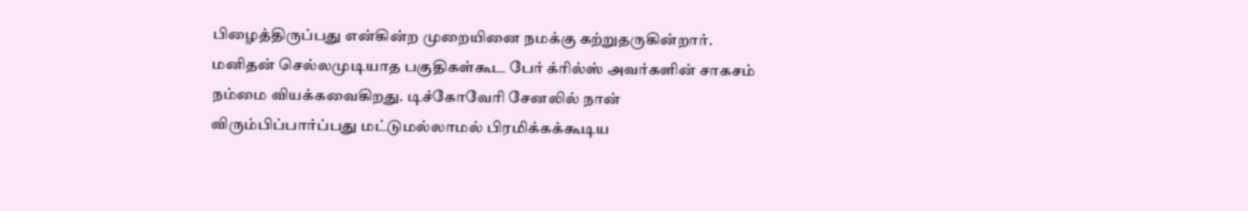பிழைத்திருப்பது என்கின்ற முறையினை நமக்கு கற்றுதருகின்றார். மனிதன் செல்லமுடியாத பகுதிகள்கூட பேர் க்ரில்ஸ் அவர்களின் சாகசம் நம்மை வியக்கவைகிறது. டிச்கோவேரி சேனலில் நான் விரும்பிப்பார்ப்பது மட்டுமல்லாமல் பிரமிக்கக்கூடிய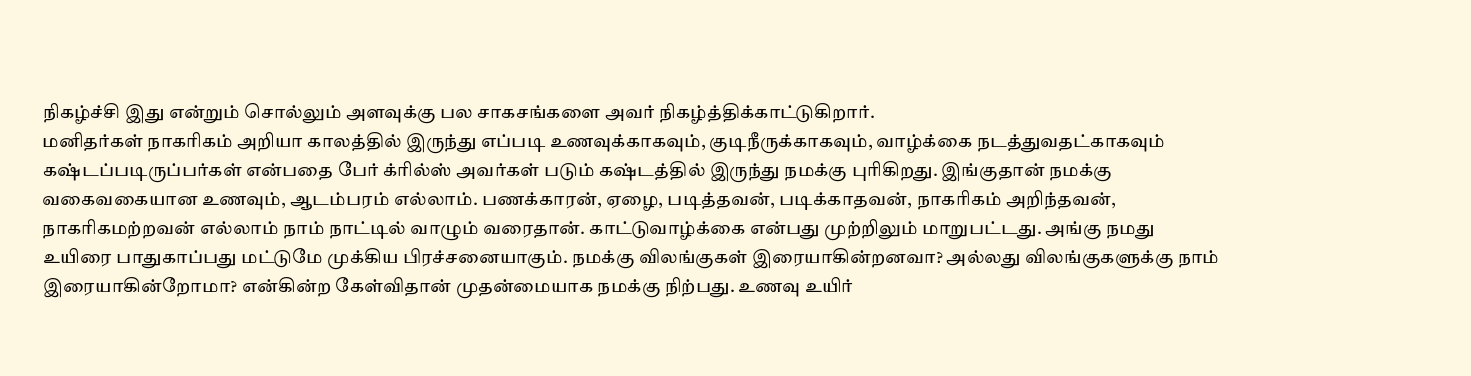நிகழ்ச்சி இது என்றும் சொல்லும் அளவுக்கு பல சாகசங்களை அவர் நிகழ்த்திக்காட்டுகிறார்.
மனிதர்கள் நாகரிகம் அறியா காலத்தில் இருந்து எப்படி உணவுக்காகவும், குடிநீருக்காகவும், வாழ்க்கை நடத்துவதட்காகவும் கஷ்டப்படிருப்பர்கள் என்பதை பேர் க்ரில்ஸ் அவர்கள் படும் கஷ்டத்தில் இருந்து நமக்கு புரிகிறது. இங்குதான் நமக்கு வகைவகையான உணவும், ஆடம்பரம் எல்லாம். பணக்காரன், ஏழை, படித்தவன், படிக்காதவன், நாகரிகம் அறிந்தவன், நாகரிகமற்றவன் எல்லாம் நாம் நாட்டில் வாழும் வரைதான். காட்டுவாழ்க்கை என்பது முற்றிலும் மாறுபட்டது. அங்கு நமது உயிரை பாதுகாப்பது மட்டுமே முக்கிய பிரச்சனையாகும். நமக்கு விலங்குகள் இரையாகின்றனவா? அல்லது விலங்குகளுக்கு நாம் இரையாகின்றோமா? என்கின்ற கேள்விதான் முதன்மையாக நமக்கு நிற்பது. உணவு உயிர்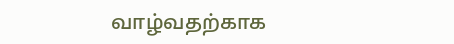வாழ்வதற்காக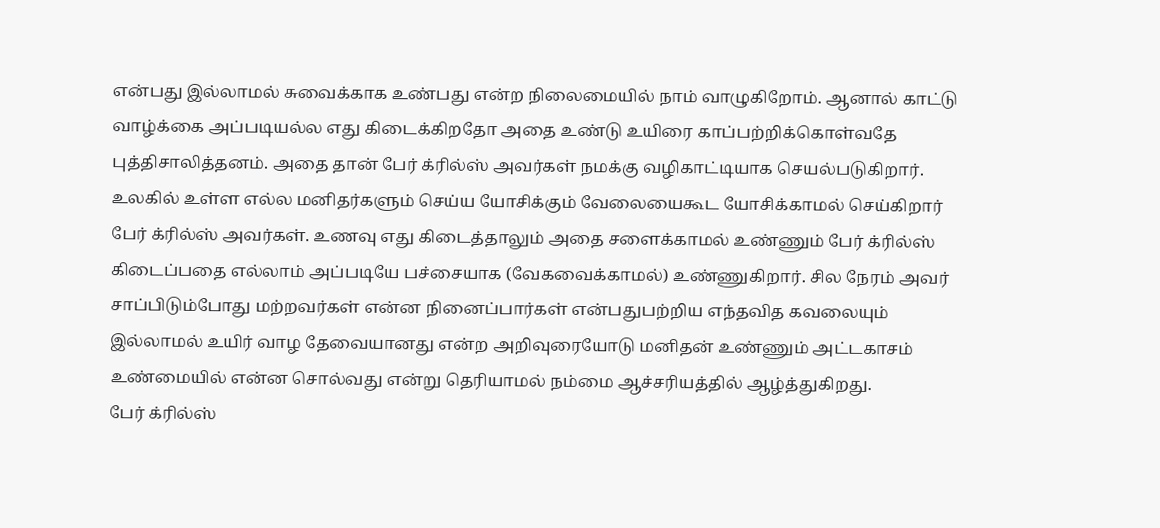என்பது இல்லாமல் சுவைக்காக உண்பது என்ற நிலைமையில் நாம் வாழுகிறோம். ஆனால் காட்டு வாழ்க்கை அப்படியல்ல எது கிடைக்கிறதோ அதை உண்டு உயிரை காப்பற்றிக்கொள்வதே புத்திசாலித்தனம். அதை தான் பேர் க்ரில்ஸ் அவர்கள் நமக்கு வழிகாட்டியாக செயல்படுகிறார்.
உலகில் உள்ள எல்ல மனிதர்களும் செய்ய யோசிக்கும் வேலையைகூட யோசிக்காமல் செய்கிறார் பேர் க்ரில்ஸ் அவர்கள். உணவு எது கிடைத்தாலும் அதை சளைக்காமல் உண்ணும் பேர் க்ரில்ஸ் கிடைப்பதை எல்லாம் அப்படியே பச்சையாக (வேகவைக்காமல்) உண்ணுகிறார். சில நேரம் அவர் சாப்பிடும்போது மற்றவர்கள் என்ன நினைப்பார்கள் என்பதுபற்றிய எந்தவித கவலையும் இல்லாமல் உயிர் வாழ தேவையானது என்ற அறிவுரையோடு மனிதன் உண்ணும் அட்டகாசம் உண்மையில் என்ன சொல்வது என்று தெரியாமல் நம்மை ஆச்சரியத்தில் ஆழ்த்துகிறது.
பேர் க்ரில்ஸ்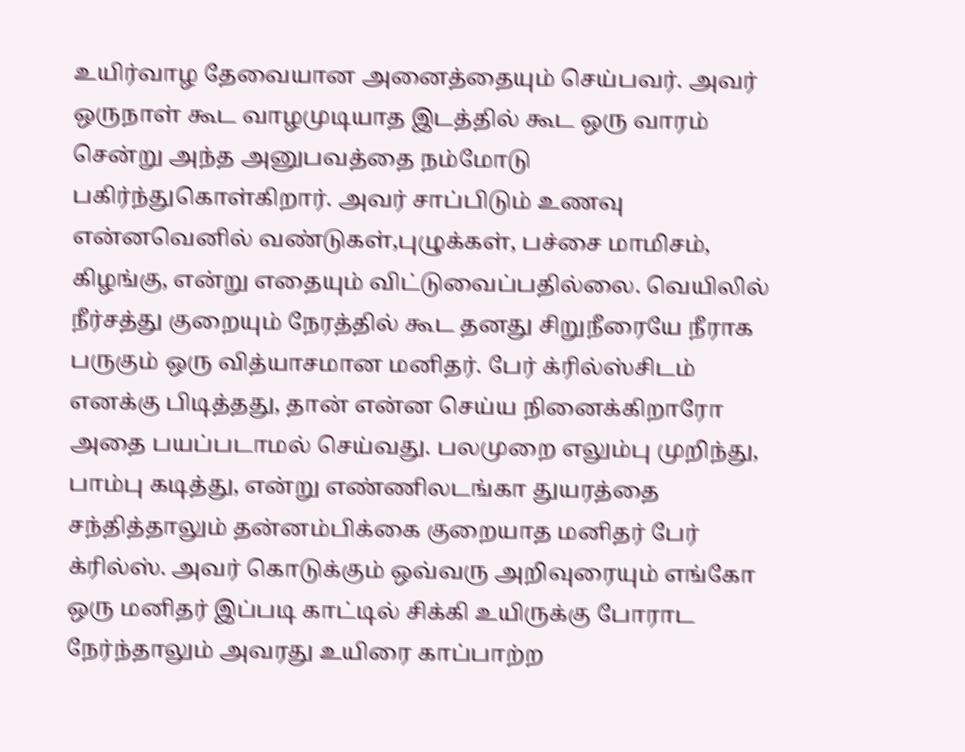உயிர்வாழ தேவையான அனைத்தையும் செய்பவர். அவர் ஒருநாள் கூட வாழமுடியாத இடத்தில் கூட ஒரு வாரம் சென்று அந்த அனுபவத்தை நம்மோடு பகிர்ந்துகொள்கிறார். அவர் சாப்பிடும் உணவு என்னவெனில் வண்டுகள்,புழுக்கள், பச்சை மாமிசம், கிழங்கு, என்று எதையும் விட்டுவைப்பதில்லை. வெயிலில் நீர்சத்து குறையும் நேரத்தில் கூட தனது சிறுநீரையே நீராக பருகும் ஒரு வித்யாசமான மனிதர். பேர் க்ரில்ஸ்சிடம் எனக்கு பிடித்தது, தான் என்ன செய்ய நினைக்கிறாரோ அதை பயப்படாமல் செய்வது. பலமுறை எலும்பு முறிந்து, பாம்பு கடித்து, என்று எண்ணிலடங்கா துயரத்தை சந்தித்தாலும் தன்னம்பிக்கை குறையாத மனிதர் பேர் க்ரில்ஸ். அவர் கொடுக்கும் ஒவ்வரு அறிவுரையும் எங்கோ ஒரு மனிதர் இப்படி காட்டில் சிக்கி உயிருக்கு போராட நேர்ந்தாலும் அவரது உயிரை காப்பாற்ற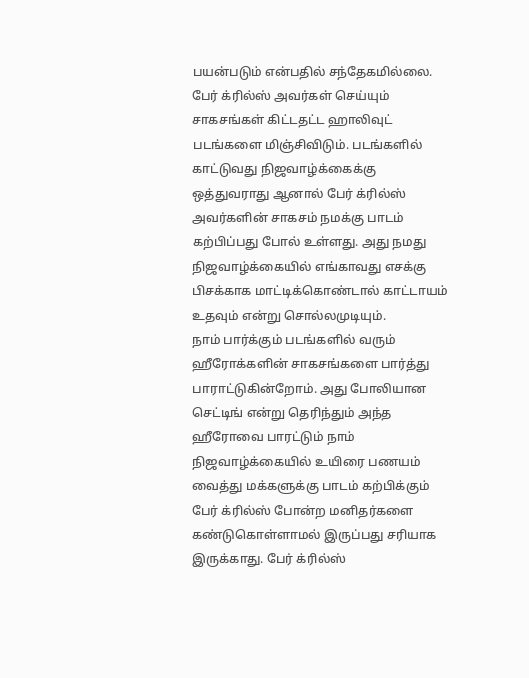பயன்படும் என்பதில் சந்தேகமில்லை.
பேர் க்ரில்ஸ் அவர்கள் செய்யும் சாகசங்கள் கிட்டதட்ட ஹாலிவுட் படங்களை மிஞ்சிவிடும். படங்களில் காட்டுவது நிஜவாழ்க்கைக்கு ஒத்துவராது ஆனால் பேர் க்ரில்ஸ் அவர்களின் சாகசம் நமக்கு பாடம் கற்பிப்பது போல் உள்ளது. அது நமது நிஜவாழ்க்கையில் எங்காவது எசக்கு பிசக்காக மாட்டிக்கொண்டால் காட்டாயம் உதவும் என்று சொல்லமுடியும்.
நாம் பார்க்கும் படங்களில் வரும் ஹீரோக்களின் சாகசங்களை பார்த்து பாராட்டுகின்றோம். அது போலியான செட்டிங் என்று தெரிந்தும் அந்த ஹீரோவை பாரட்டும் நாம் நிஜவாழ்க்கையில் உயிரை பணயம் வைத்து மக்களுக்கு பாடம் கற்பிக்கும் பேர் க்ரில்ஸ் போன்ற மனிதர்களை கண்டுகொள்ளாமல் இருப்பது சரியாக இருக்காது. பேர் க்ரில்ஸ்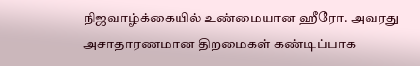நிஜவாழ்க்கையில் உண்மையான ஹீரோ. அவரது அசாதாரணமான திறமைகள் கண்டிப்பாக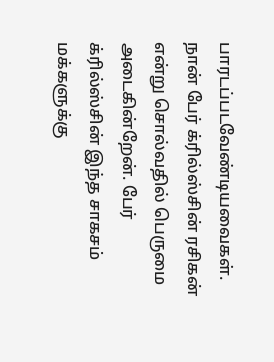பாரடப்படவேண்டியவைகள். நான் பேர் க்ரில்ஸ்சின் ரசிகன் என்று சொல்வதில் பெருமை அடைகின்றேன். பேர் க்ரில்ஸ்சின் இந்த சாகசம் மக்களுக்கு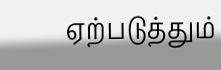ஏற்படுத்தும்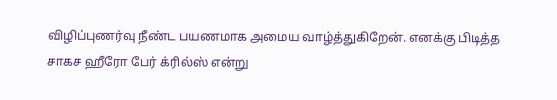விழிப்புணர்வு நீண்ட பயணமாக அமைய வாழ்த்துகிறேன். எனக்கு பிடித்த சாகச ஹீரோ பேர் க்ரில்ஸ் என்று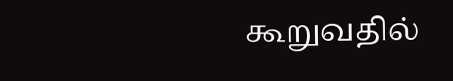கூறுவதில்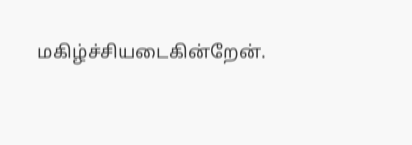மகிழ்ச்சியடைகின்றேன்.